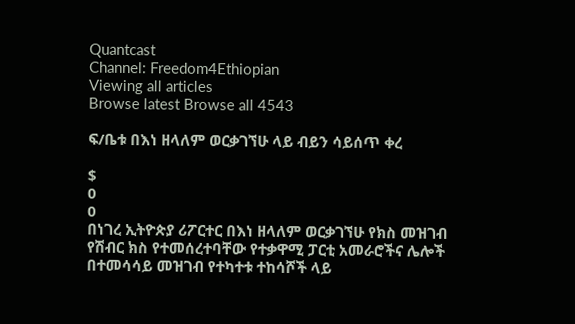Quantcast
Channel: Freedom4Ethiopian
Viewing all articles
Browse latest Browse all 4543

ፍ/ቤቱ በእነ ዘላለም ወርቃገኘሁ ላይ ብይን ሳይሰጥ ቀረ

$
0
0
በነገረ ኢትዮጵያ ሪፖርተር በእነ ዘላለም ወርቃገኘሁ የክስ መዝገብ የሽብር ክስ የተመሰረተባቸው የተቃዋሚ ፓርቲ አመራሮችና ሌሎች በተመሳሳይ መዝገብ የተካተቱ ተከሳሾች ላይ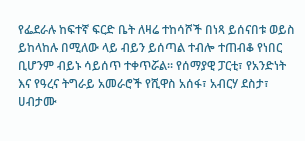የፌደራሉ ከፍተኛ ፍርድ ቤት ለዛሬ ተከሳሾች በነጻ ይሰናበቱ ወይስ ይከላከሉ በሚለው ላይ ብይን ይሰጣል ተብሎ ተጠብቆ የነበር ቢሆንም ብይኑ ሳይሰጥ ተቀጥሯል፡፡ የሰማያዊ ፓርቲ፣ የአንድነት እና የዓረና ትግራይ አመራሮች የሺዋስ አሰፋ፣ አብርሃ ደስታ፣ ሀብታሙ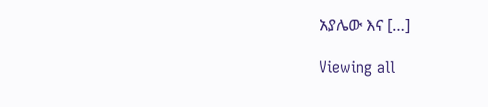አያሌው እና […]

Viewing all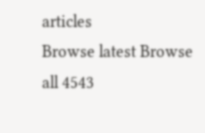articles
Browse latest Browse all 4543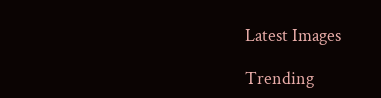Latest Images

Trending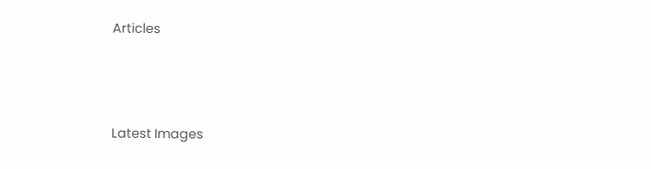Articles



Latest Images